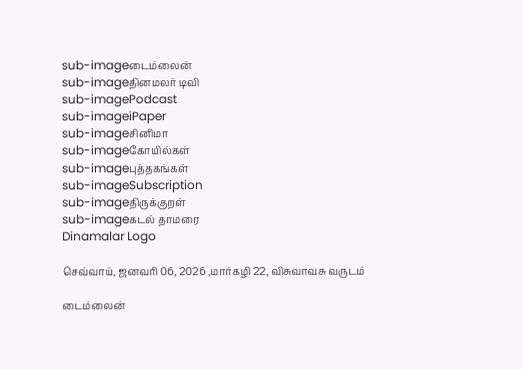sub-imageடைம்லைன்
sub-imageதினமலர் டிவி
sub-imagePodcast
sub-imageiPaper
sub-imageசினிமா
sub-imageகோயில்கள்
sub-imageபுத்தகங்கள்
sub-imageSubscription
sub-imageதிருக்குறள்
sub-imageகடல் தாமரை
Dinamalar Logo

செவ்வாய், ஜனவரி 06, 2026 ,மார்கழி 22, விசுவாவசு வருடம்

டைம்லைன்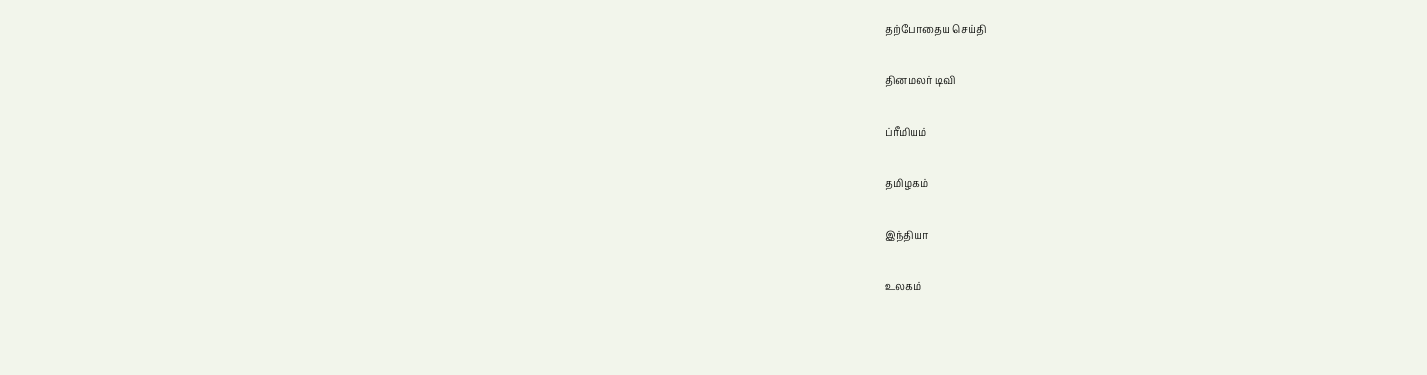தற்போதைய செய்தி


தினமலர் டிவி


ப்ரீமியம்


தமிழகம்


இந்தியா


உலகம்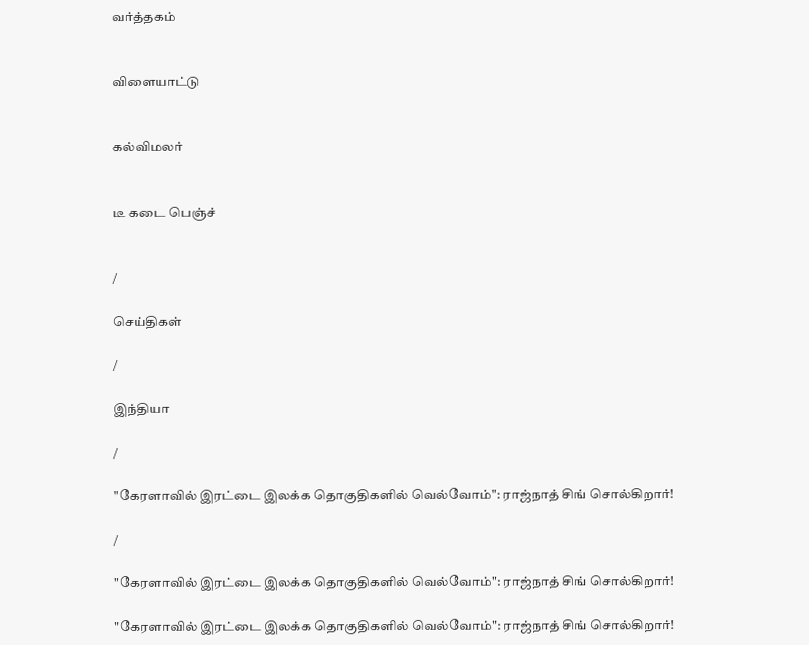வர்த்தகம்


விளையாட்டு


கல்விமலர்


டீ கடை பெஞ்ச்


/

செய்திகள்

/

இந்தியா

/

"கேரளாவில் இரட்டை இலக்க தொகுதிகளில் வெல்வோம்": ராஜ்நாத் சிங் சொல்கிறார்!

/

"கேரளாவில் இரட்டை இலக்க தொகுதிகளில் வெல்வோம்": ராஜ்நாத் சிங் சொல்கிறார்!

"கேரளாவில் இரட்டை இலக்க தொகுதிகளில் வெல்வோம்": ராஜ்நாத் சிங் சொல்கிறார்!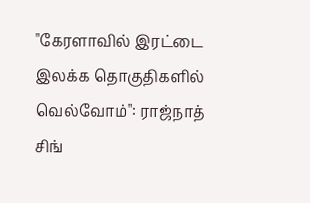"கேரளாவில் இரட்டை இலக்க தொகுதிகளில் வெல்வோம்": ராஜ்நாத் சிங்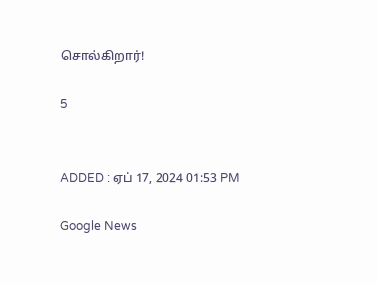சொல்கிறார்!

5


ADDED : ஏப் 17, 2024 01:53 PM

Google News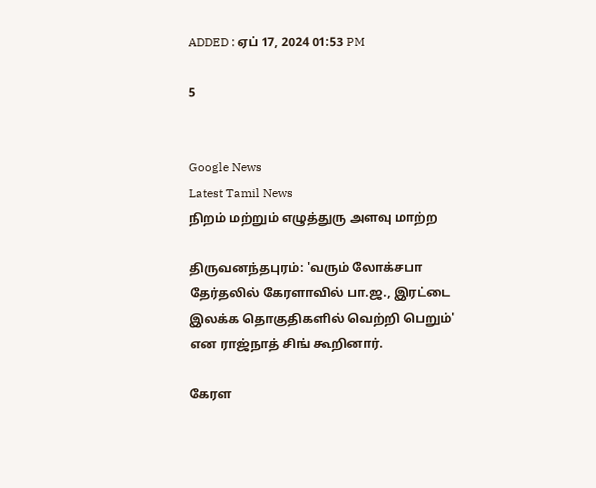ADDED : ஏப் 17, 2024 01:53 PM

5


Google News
Latest Tamil News
நிறம் மற்றும் எழுத்துரு அளவு மாற்ற

திருவனந்தபுரம்: 'வரும் லோக்சபா தேர்தலில் கேரளாவில் பா.ஜ., இரட்டை இலக்க தொகுதிகளில் வெற்றி பெறும்' என ராஜ்நாத் சிங் கூறினார்.

கேரள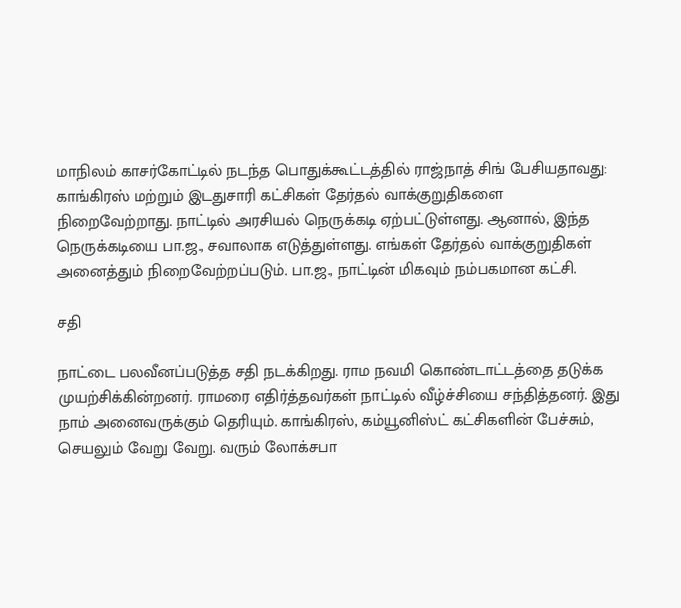மாநிலம் காசர்கோட்டில் நடந்த பொதுக்கூட்டத்தில் ராஜ்நாத் சிங் பேசியதாவது: காங்கிரஸ் மற்றும் இடதுசாரி கட்சிகள் தேர்தல் வாக்குறுதிகளை நிறைவேற்றாது. நாட்டில் அரசியல் நெருக்கடி ஏற்பட்டுள்ளது. ஆனால், இந்த நெருக்கடியை பா.ஜ., சவாலாக எடுத்துள்ளது. எங்கள் தேர்தல் வாக்குறுதிகள் அனைத்தும் நிறைவேற்றப்படும். பா.ஜ., நாட்டின் மிகவும் நம்பகமான கட்சி.

சதி

நாட்டை பலவீனப்படுத்த சதி நடக்கிறது. ராம நவமி கொண்டாட்டத்தை தடுக்க முயற்சிக்கின்றனர். ராமரை எதிர்த்தவர்கள் நாட்டில் வீழ்ச்சியை சந்தித்தனர். இது நாம் அனைவருக்கும் தெரியும். காங்கிரஸ், கம்யூனிஸ்ட் கட்சிகளின் பேச்சும், செயலும் வேறு வேறு. வரும் லோக்சபா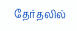தேர்தலில்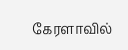கேரளாவில்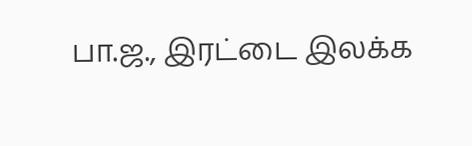பா.ஜ., இரட்டை இலக்க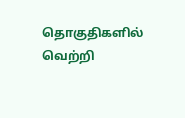தொகுதிகளில் வெற்றி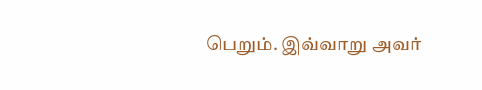பெறும். இவ்வாறு அவர்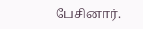பேசினார்.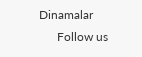Dinamalar
      Follow us